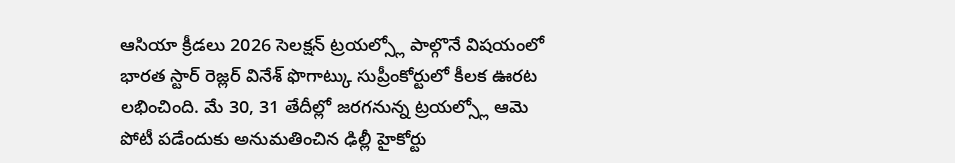ఆసియా క్రీడలు 2026 సెలక్షన్ ట్రయల్స్లో పాల్గొనే విషయంలో భారత స్టార్ రెజ్లర్ వినేశ్ ఫొగాట్కు సుప్రీంకోర్టులో కీలక ఊరట లభించింది. మే 30, 31 తేదీల్లో జరగనున్న ట్రయల్స్లో ఆమె పోటీ పడేందుకు అనుమతించిన ఢిల్లీ హైకోర్టు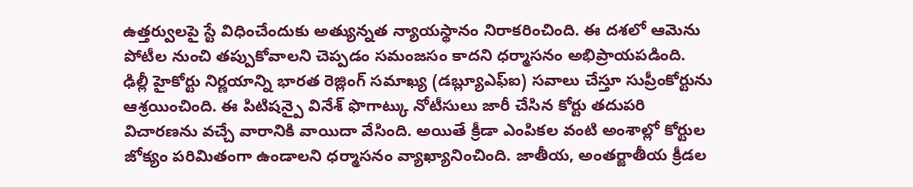ఉత్తర్వులపై స్టే విధించేందుకు అత్యున్నత న్యాయస్థానం నిరాకరించింది. ఈ దశలో ఆమెను పోటీల నుంచి తప్పుకోవాలని చెప్పడం సమంజసం కాదని ధర్మాసనం అభిప్రాయపడింది.
ఢిల్లీ హైకోర్టు నిర్ణయాన్ని భారత రెజ్లింగ్ సమాఖ్య (డబ్ల్యూఎఫ్ఐ) సవాలు చేస్తూ సుప్రీంకోర్టును ఆశ్రయించింది. ఈ పిటిషన్పై వినేశ్ ఫొగాట్కు నోటీసులు జారీ చేసిన కోర్టు తదుపరి విచారణను వచ్చే వారానికి వాయిదా వేసింది. అయితే క్రీడా ఎంపికల వంటి అంశాల్లో కోర్టుల జోక్యం పరిమితంగా ఉండాలని ధర్మాసనం వ్యాఖ్యానించింది. జాతీయ, అంతర్జాతీయ క్రీడల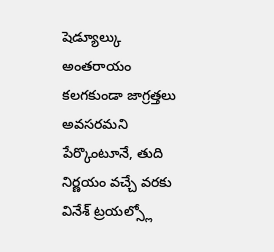షెడ్యూల్కు అంతరాయం కలగకుండా జాగ్రత్తలు అవసరమని పేర్కొంటూనే, తుది నిర్ణయం వచ్చే వరకు వినేశ్ ట్రయల్స్లో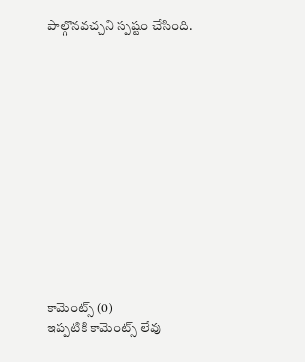పాల్గొనవచ్చని స్పష్టం చేసింది.













కామెంట్స్ (0)
ఇప్పటికి కామెంట్స్ లేవు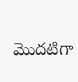మొదటిగా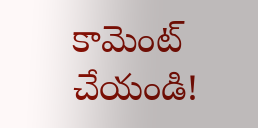కామెంట్ చేయండి!